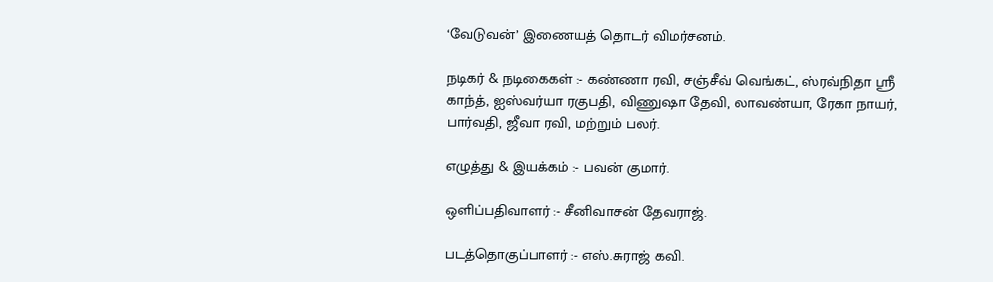‘வேடுவன்’ இணையத் தொடர் விமர்சனம்.

நடிகர் & நடிகைகள் :- கண்ணா ரவி, சஞ்சீவ் வெங்கட், ஸ்ரவ்நிதா ஶ்ரீ காந்த், ஐஸ்வர்யா ரகுபதி, விணுஷா தேவி, லாவண்யா, ரேகா நாயர், பார்வதி, ஜீவா ரவி, மற்றும் பலர்.

எழுத்து & இயக்கம் :- பவன் குமார்.

ஒளிப்பதிவாளர் :- சீனிவாசன் தேவராஜ்.

படத்தொகுப்பாளர் :- எஸ்.சுராஜ் கவி.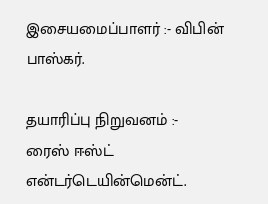இசையமைப்பாளர் :- விபின் பாஸ்கர்.

தயாரிப்பு நிறுவனம் :-  ரைஸ் ஈஸ்ட் என்டர்டெயின்மென்ட்.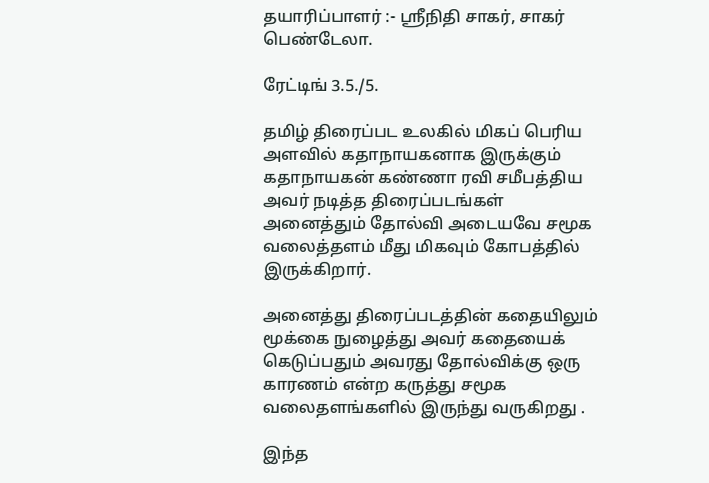தயாரிப்பாளர் :- ஸ்ரீநிதி சாகர், சாகர் பெண்டேலா.

ரேட்டிங் 3.5./5.

தமிழ் திரைப்பட உலகில் மிகப் பெரிய அளவில் கதாநாயகனாக இருக்கும் கதாநாயகன் கண்ணா ரவி சமீபத்திய அவர் நடித்த திரைப்படங்கள் அனைத்தும் தோல்வி அடையவே சமூக வலைத்தளம் மீது மிகவும் கோபத்தில் இருக்கிறார்.

அனைத்து திரைப்படத்தின் கதையிலும் மூக்கை நுழைத்து அவர் கதையைக் கெடுப்பதும் அவரது தோல்விக்கு ஒரு காரணம் என்ற கருத்து சமூக வலைதளங்களில் இருந்து வருகிறது .

இந்த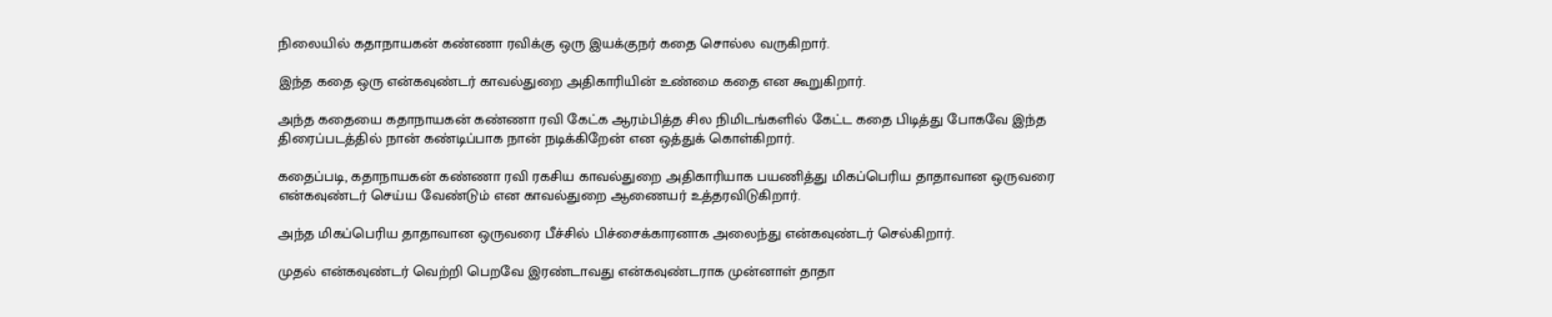நிலையில் கதாநாயகன் கண்ணா ரவிக்கு ஒரு இயக்குநர் கதை சொல்ல வருகிறார்.

இந்த கதை ஒரு என்கவுண்டர் காவல்துறை அதிகாரியின் உண்மை கதை என கூறுகிறார்.

அந்த கதையை கதாநாயகன் கண்ணா ரவி கேட்க ஆரம்பித்த சில நிமிடங்களில் கேட்ட கதை பிடித்து போகவே இந்த திரைப்படத்தில் நான் கண்டிப்பாக நான் நடிக்கிறேன் என ஒத்துக் கொள்கிறார்.

கதைப்படி, கதாநாயகன் கண்ணா ரவி ரகசிய காவல்துறை அதிகாரியாக பயணித்து மிகப்பெரிய தாதாவான ஒருவரை என்கவுண்டர் செய்ய வேண்டும் என காவல்துறை ஆணையர் உத்தரவிடுகிறார்.

அந்த மிகப்பெரிய தாதாவான ஒருவரை பீச்சில் பிச்சைக்காரனாக அலைந்து என்கவுண்டர் செல்கிறார்.

முதல் என்கவுண்டர் வெற்றி பெறவே இரண்டாவது என்கவுண்டராக முன்னாள் தாதா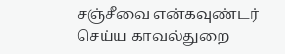சஞ்சீவை என்கவுண்டர் செய்ய காவல்துறை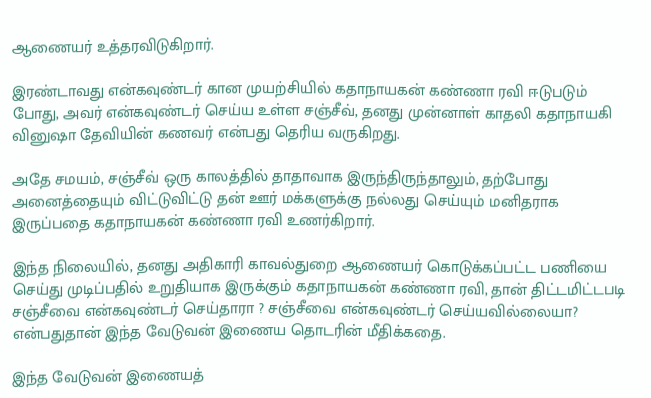ஆணையர் உத்தரவிடுகிறார்.

இரண்டாவது என்கவுண்டர் கான முயற்சியில் கதாநாயகன் கண்ணா ரவி ஈடுபடும் போது, அவர் என்கவுண்டர் செய்ய உள்ள சஞ்சீவ், தனது முன்னாள் காதலி கதாநாயகி வினுஷா தேவியின் கணவர் என்பது தெரிய வருகிறது.

அதே சமயம், சஞ்சீவ் ஒரு காலத்தில் தாதாவாக இருந்திருந்தாலும், தற்போது அனைத்தையும் விட்டுவிட்டு தன் ஊர் மக்களுக்கு நல்லது செய்யும் மனிதராக இருப்பதை கதாநாயகன் கண்ணா ரவி உணர்கிறார்.

இந்த நிலையில், தனது அதிகாரி காவல்துறை ஆணையர் கொடுக்கப்பட்ட பணியை செய்து முடிப்பதில் உறுதியாக இருக்கும் கதாநாயகன் கண்ணா ரவி, தான் திட்டமிட்டபடி சஞ்சீவை என்கவுண்டர் செய்தாரா ? சஞ்சீவை என்கவுண்டர் செய்யவில்லையா? என்பதுதான் இந்த வேடுவன் இணைய தொடரின் மீதிக்கதை.

இந்த வேடுவன் இணையத்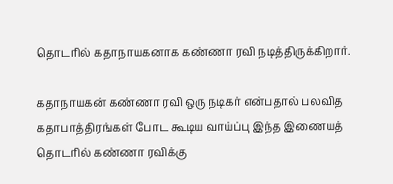தொடரில் கதாநாயகனாக கண்ணா ரவி நடித்திருக்கிறார்.

கதாநாயகன் கண்ணா ரவி ஒரு நடிகர் என்பதால் பலவித கதாபாத்திரங்கள் போட கூடிய வாய்ப்பு இந்த இணையத் தொடரில் கண்ணா ரவிக்கு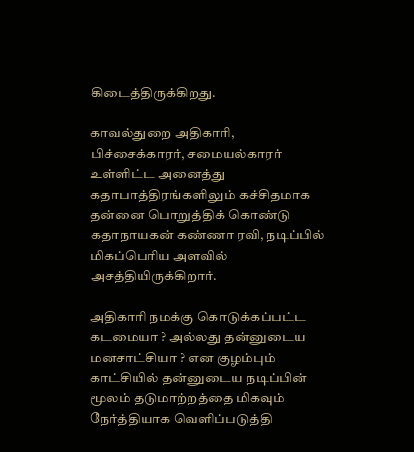கிடைத்திருக்கிறது.

காவல்துறை அதிகாரி, பிச்சைக்காரர், சமையல்காரர் உள்ளிட்ட அனைத்து கதாபாத்திரங்களிலும் கச்சிதமாக தன்னை பொறுத்திக் கொண்டு கதாநாயகன் கண்ணா ரவி, நடிப்பில் மிகப்பெரிய அளவில் அசத்தியிருக்கிறார்.

அதிகாரி நமக்கு கொடுக்கப்பட்ட கடமையா ? அல்லது தன்னுடைய மனசாட்சியா ? என குழம்பும் காட்சியில் தன்னுடைய நடிப்பின் மூலம் தடுமாற்றத்தை மிகவும் நேர்த்தியாக வெளிப்படுத்தி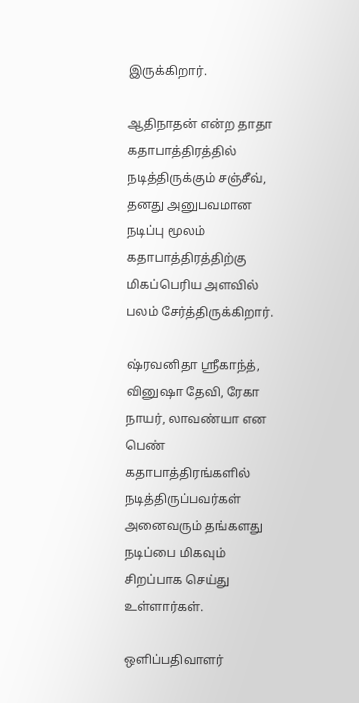இருக்கிறார்.

ஆதிநாதன் என்ற தாதா கதாபாத்திரத்தில் நடித்திருக்கும் சஞ்சீவ், தனது அனுபவமான நடிப்பு மூலம் கதாபாத்திரத்திற்கு மிகப்பெரிய அளவில் பலம் சேர்த்திருக்கிறார்.

ஷ்ரவனிதா ஸ்ரீகாந்த், வினுஷா தேவி, ரேகா நாயர், லாவண்யா என பெண் கதாபாத்திரங்களில் நடித்திருப்பவர்கள் அனைவரும் தங்களது நடிப்பை மிகவும் சிறப்பாக செய்து உள்ளார்கள்.

ஒளிப்பதிவாளர்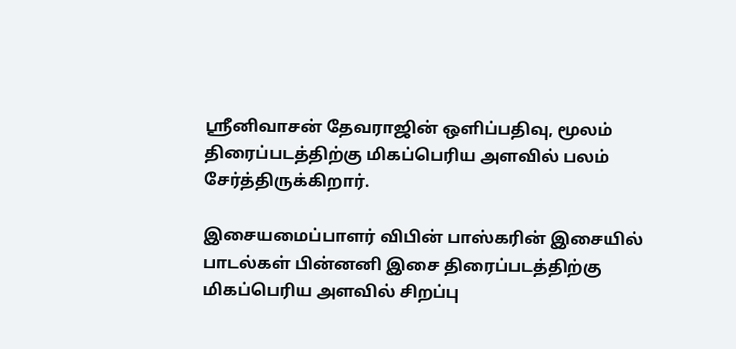ஸ்ரீனிவாசன் தேவராஜின் ஒளிப்பதிவு, மூலம் திரைப்படத்திற்கு மிகப்பெரிய அளவில் பலம் சேர்த்திருக்கிறார்.

இசையமைப்பாளர் விபின் பாஸ்கரின் இசையில் பாடல்கள் பின்னனி இசை திரைப்படத்திற்கு மிகப்பெரிய அளவில் சிறப்பு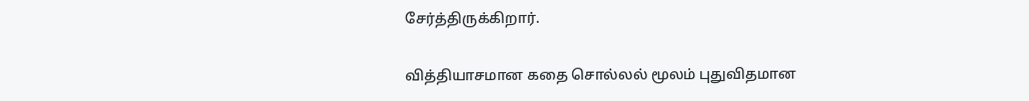சேர்த்திருக்கிறார்.

வித்தியாசமான கதை சொல்லல் மூலம் புதுவிதமான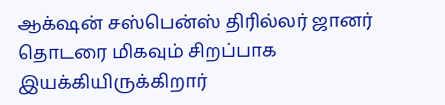ஆக்‌ஷன் சஸ்பென்ஸ் திரில்லர் ஜானர் தொடரை மிகவும் சிறப்பாக இயக்கியிருக்கிறார்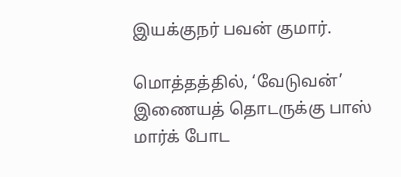இயக்குநர் பவன் குமார்.

மொத்தத்தில், ‘வேடுவன்’ இணையத் தொடருக்கு பாஸ் மார்க் போட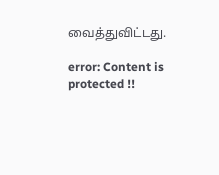வைத்துவிட்டது.

error: Content is protected !!